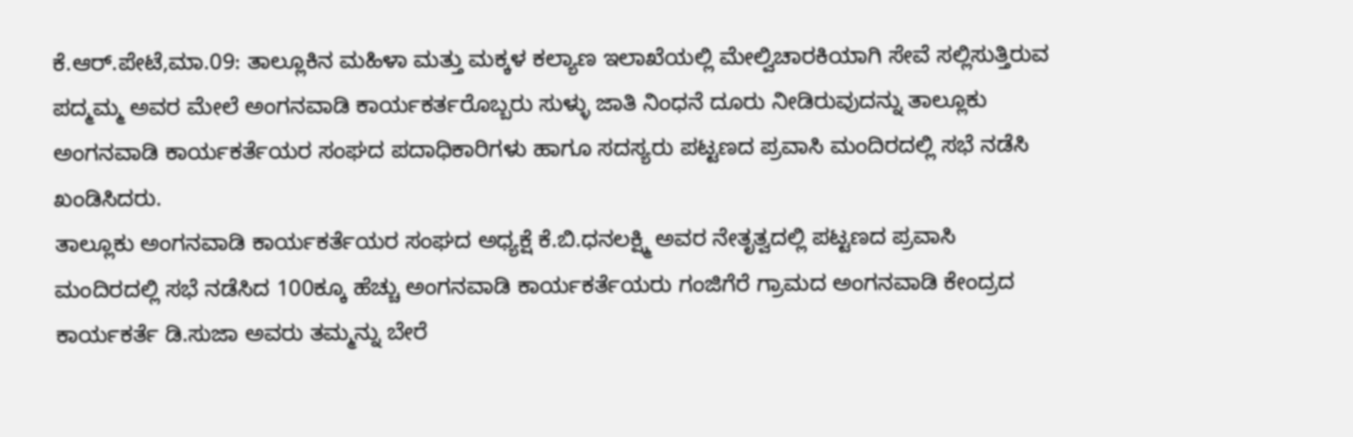ಕೆ.ಆರ್.ಪೇಟೆ,ಮಾ.09: ತಾಲ್ಲೂಕಿನ ಮಹಿಳಾ ಮತ್ತು ಮಕ್ಕಳ ಕಲ್ಯಾಣ ಇಲಾಖೆಯಲ್ಲಿ ಮೇಲ್ವಿಚಾರಕಿಯಾಗಿ ಸೇವೆ ಸಲ್ಲಿಸುತ್ತಿರುವ ಪದ್ಮಮ್ಮ ಅವರ ಮೇಲೆ ಅಂಗನವಾಡಿ ಕಾರ್ಯಕರ್ತರೊಬ್ಬರು ಸುಳ್ಳು ಜಾತಿ ನಿಂಧನೆ ದೂರು ನೀಡಿರುವುದನ್ನು ತಾಲ್ಲೂಕು ಅಂಗನವಾಡಿ ಕಾರ್ಯಕರ್ತೆಯರ ಸಂಘದ ಪದಾಧಿಕಾರಿಗಳು ಹಾಗೂ ಸದಸ್ಯರು ಪಟ್ಟಣದ ಪ್ರವಾಸಿ ಮಂದಿರದಲ್ಲಿ ಸಭೆ ನಡೆಸಿ ಖಂಡಿಸಿದರು.
ತಾಲ್ಲೂಕು ಅಂಗನವಾಡಿ ಕಾರ್ಯಕರ್ತೆಯರ ಸಂಘದ ಅಧ್ಯಕ್ಷೆ ಕೆ.ಬಿ.ಧನಲಕ್ಷ್ಮಿ ಅವರ ನೇತೃತ್ವದಲ್ಲಿ ಪಟ್ಟಣದ ಪ್ರವಾಸಿ ಮಂದಿರದಲ್ಲಿ ಸಭೆ ನಡೆಸಿದ 100ಕ್ಕೂ ಹೆಚ್ಚು ಅಂಗನವಾಡಿ ಕಾರ್ಯಕರ್ತೆಯರು ಗಂಜಿಗೆರೆ ಗ್ರಾಮದ ಅಂಗನವಾಡಿ ಕೇಂದ್ರದ ಕಾರ್ಯಕರ್ತೆ ಡಿ.ಸುಜಾ ಅವರು ತಮ್ಮನ್ನು ಬೇರೆ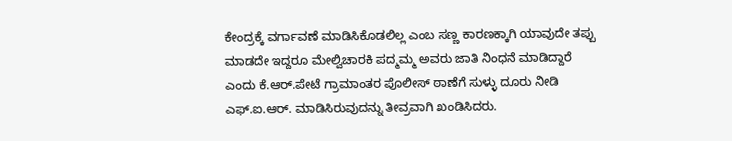ಕೇಂದ್ರಕ್ಕೆ ವರ್ಗಾವಣೆ ಮಾಡಿಸಿಕೊಡಲಿಲ್ಲ ಎಂಬ ಸಣ್ಣ ಕಾರಣಕ್ಕಾಗಿ ಯಾವುದೇ ತಪ್ಪು ಮಾಡದೇ ಇದ್ದರೂ ಮೇಲ್ವಿಚಾರಕಿ ಪದ್ಮಮ್ಮ ಅವರು ಜಾತಿ ನಿಂಧನೆ ಮಾಡಿದ್ದಾರೆ ಎಂದು ಕೆ.ಆರ್.ಪೇಟೆ ಗ್ರಾಮಾಂತರ ಪೊಲೀಸ್ ಠಾಣೆಗೆ ಸುಳ್ಳು ದೂರು ನೀಡಿ ಎಫ್.ಐ.ಆರ್. ಮಾಡಿಸಿರುವುದನ್ನು ತೀವ್ರವಾಗಿ ಖಂಡಿಸಿದರು.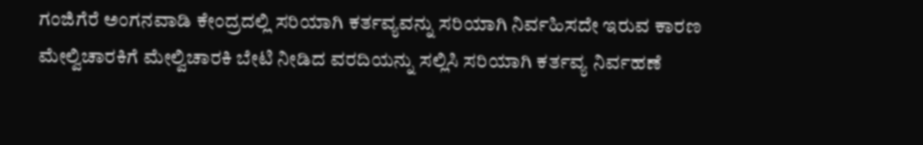ಗಂಜಿಗೆರೆ ಅಂಗನವಾಡಿ ಕೇಂದ್ರದಲ್ಲಿ ಸರಿಯಾಗಿ ಕರ್ತವ್ಯವನ್ನು ಸರಿಯಾಗಿ ನಿರ್ವಹಿಸದೇ ಇರುವ ಕಾರಣ ಮೇಲ್ವಿಚಾರಕಿಗೆ ಮೇಲ್ವಿಚಾರಕಿ ಬೇಟಿ ನೀಡಿದ ವರದಿಯನ್ನು ಸಲ್ಲಿಸಿ ಸರಿಯಾಗಿ ಕರ್ತವ್ಯ ನಿರ್ವಹಣೆ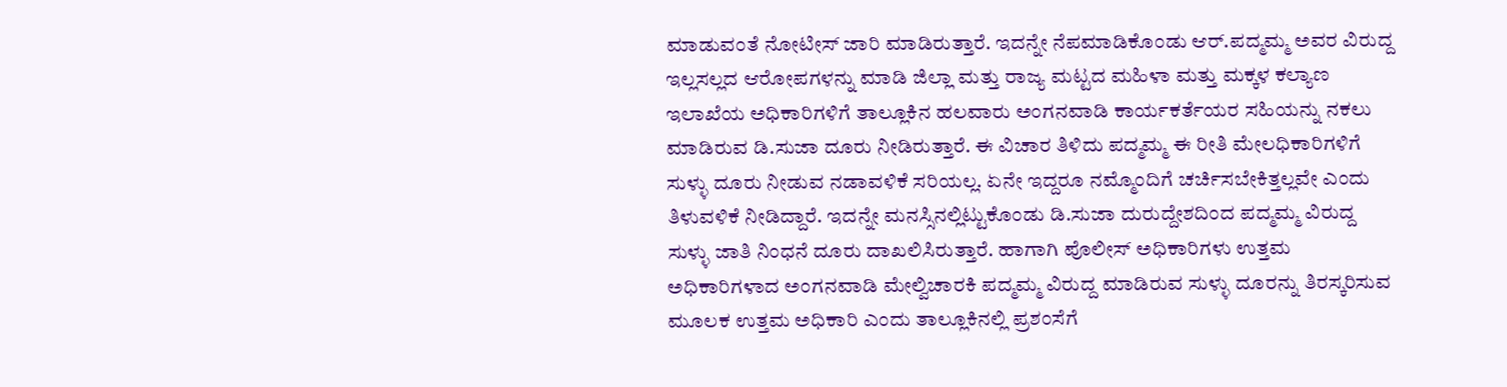ಮಾಡುವಂತೆ ನೋಟೀಸ್ ಜಾರಿ ಮಾಡಿರುತ್ತಾರೆ. ಇದನ್ನೇ ನೆಪಮಾಡಿಕೊಂಡು ಆರ್.ಪದ್ಮಮ್ಮ ಅವರ ವಿರುದ್ದ ಇಲ್ಲಸಲ್ಲದ ಆರೋಪಗಳನ್ನು ಮಾಡಿ ಜಿಲ್ಲಾ ಮತ್ತು ರಾಜ್ಯ ಮಟ್ಟದ ಮಹಿಳಾ ಮತ್ತು ಮಕ್ಕಳ ಕಲ್ಯಾಣ ಇಲಾಖೆಯ ಅಧಿಕಾರಿಗಳಿಗೆ ತಾಲ್ಲೂಕಿನ ಹಲವಾರು ಅಂಗನವಾಡಿ ಕಾರ್ಯಕರ್ತೆಯರ ಸಹಿಯನ್ನು ನಕಲು ಮಾಡಿರುವ ಡಿ.ಸುಜಾ ದೂರು ನೀಡಿರುತ್ತಾರೆ. ಈ ವಿಚಾರ ತಿಳಿದು ಪದ್ಮಮ್ಮ ಈ ರೀತಿ ಮೇಲಧಿಕಾರಿಗಳಿಗೆ ಸುಳ್ಳು ದೂರು ನೀಡುವ ನಡಾವಳಿಕೆ ಸರಿಯಲ್ಲ. ಏನೇ ಇದ್ದರೂ ನಮ್ಮೊಂದಿಗೆ ಚರ್ಚಿಸಬೇಕಿತ್ತಲ್ಲವೇ ಎಂದು ತಿಳುವಳಿಕೆ ನೀಡಿದ್ದಾರೆ. ಇದನ್ನೇ ಮನಸ್ಸಿನಲ್ಲಿಟ್ಟುಕೊಂಡು ಡಿ.ಸುಜಾ ದುರುದ್ದೇಶದಿಂದ ಪದ್ಮಮ್ಮ ವಿರುದ್ದ ಸುಳ್ಳು ಜಾತಿ ನಿಂಧನೆ ದೂರು ದಾಖಲಿಸಿರುತ್ತಾರೆ. ಹಾಗಾಗಿ ಪೊಲೀಸ್ ಅಧಿಕಾರಿಗಳು ಉತ್ತಮ ಅಧಿಕಾರಿಗಳಾದ ಅಂಗನವಾಡಿ ಮೇಲ್ವಿಚಾರಕಿ ಪದ್ಮಮ್ಮ ವಿರುದ್ದ ಮಾಡಿರುವ ಸುಳ್ಳು ದೂರನ್ನು ತಿರಸ್ಕರಿಸುವ ಮೂಲಕ ಉತ್ತಮ ಅಧಿಕಾರಿ ಎಂದು ತಾಲ್ಲೂಕಿನಲ್ಲಿ ಪ್ರಶಂಸೆಗೆ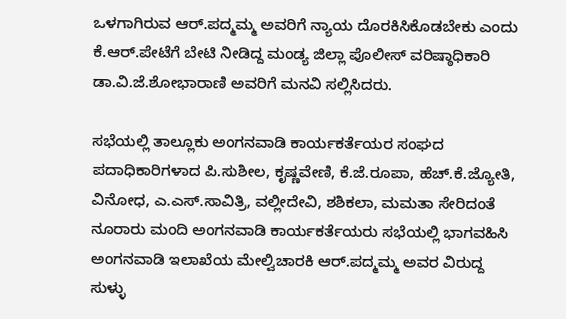ಒಳಗಾಗಿರುವ ಆರ್.ಪದ್ಮಮ್ಮ ಅವರಿಗೆ ನ್ಯಾಯ ದೊರಕಿಸಿಕೊಡಬೇಕು ಎಂದು ಕೆ.ಆರ್.ಪೇಟೆಗೆ ಬೇಟಿ ನೀಡಿದ್ದ ಮಂಡ್ಯ ಜಿಲ್ಲಾ ಪೊಲೀಸ್ ವರಿಷ್ಠಾಧಿಕಾರಿ ಡಾ.ವಿ.ಜೆ.ಶೋಭಾರಾಣಿ ಅವರಿಗೆ ಮನವಿ ಸಲ್ಲಿಸಿದರು.

ಸಭೆಯಲ್ಲಿ ತಾಲ್ಲೂಕು ಅಂಗನವಾಡಿ ಕಾರ್ಯಕರ್ತೆಯರ ಸಂಘದ ಪದಾಧಿಕಾರಿಗಳಾದ ಪಿ.ಸುಶೀಲ, ಕೃಷ್ಣವೇಣಿ, ಕೆ.ಜೆ.ರೂಪಾ, ಹೆಚ್.ಕೆ.ಜ್ಯೋತಿ, ವಿನೋಧ, ಎ.ಎಸ್.ಸಾವಿತ್ರಿ, ವಲ್ಲೀದೇವಿ, ಶಶಿಕಲಾ, ಮಮತಾ ಸೇರಿದಂತೆ ನೂರಾರು ಮಂದಿ ಅಂಗನವಾಡಿ ಕಾರ್ಯಕರ್ತೆಯರು ಸಭೆಯಲ್ಲಿ ಭಾಗವಹಿಸಿ ಅಂಗನವಾಡಿ ಇಲಾಖೆಯ ಮೇಲ್ವಿಚಾರಕಿ ಆರ್.ಪದ್ಮಮ್ಮ ಅವರ ವಿರುದ್ದ ಸುಳ್ಳು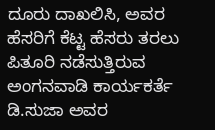ದೂರು ದಾಖಲಿಸಿ, ಅವರ ಹೆಸರಿಗೆ ಕೆಟ್ಟ ಹೆಸರು ತರಲು ಪಿತೂರಿ ನಡೆಸುತ್ತಿರುವ ಅಂಗನವಾಡಿ ಕಾರ್ಯಕರ್ತೆ ಡಿ.ಸುಜಾ ಅವರ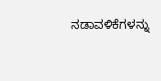ನಡಾವಳಿಕೆಗಳನ್ನು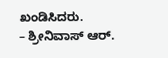ಖಂಡಿಸಿದರು.
– ಶ್ರೀನಿವಾಸ್ ಆರ್.